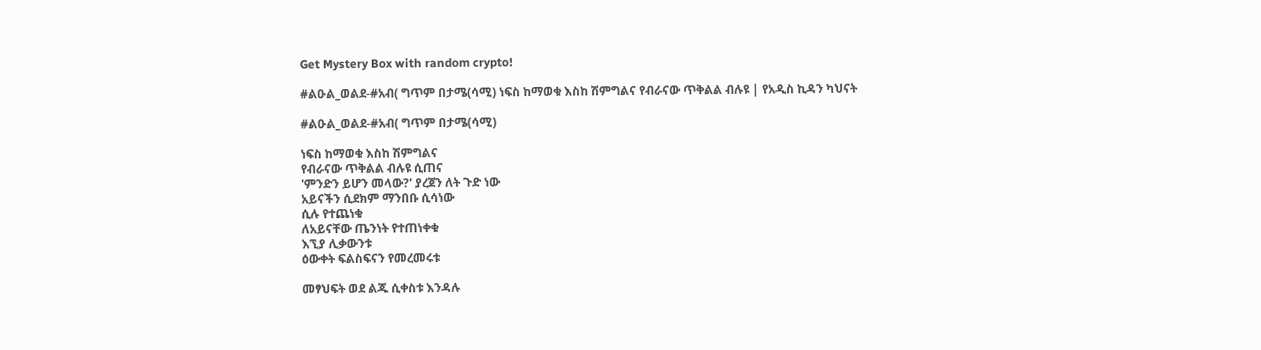Get Mystery Box with random crypto!

#ልዑል_ወልደ-#አብ( ግጥም በታሜ(ሳሚ) ነፍስ ከማወቁ እስከ ሽምግልና የብራናው ጥቅልል ብሉዩ | የአዲስ ኪዳን ካህናት

#ልዑል_ወልደ-#አብ( ግጥም በታሜ(ሳሚ)

ነፍስ ከማወቁ እስከ ሽምግልና
የብራናው ጥቅልል ብሉዩ ሲጠና
'ምንድን ይሆን መላው?' ያረጀን ለት ጉድ ነው
አይናችን ሲደክም ማንበቡ ሲሳነው
ሲሉ የተጨነቁ
ለአይናቸው ጤንነት የተጠነቀቁ
እኚያ ሊቃውንቱ
ዕውቀት ፍልስፍናን የመረመሩቱ

መፃህፍት ወደ ልጁ ሲቀስቱ እንዳሉ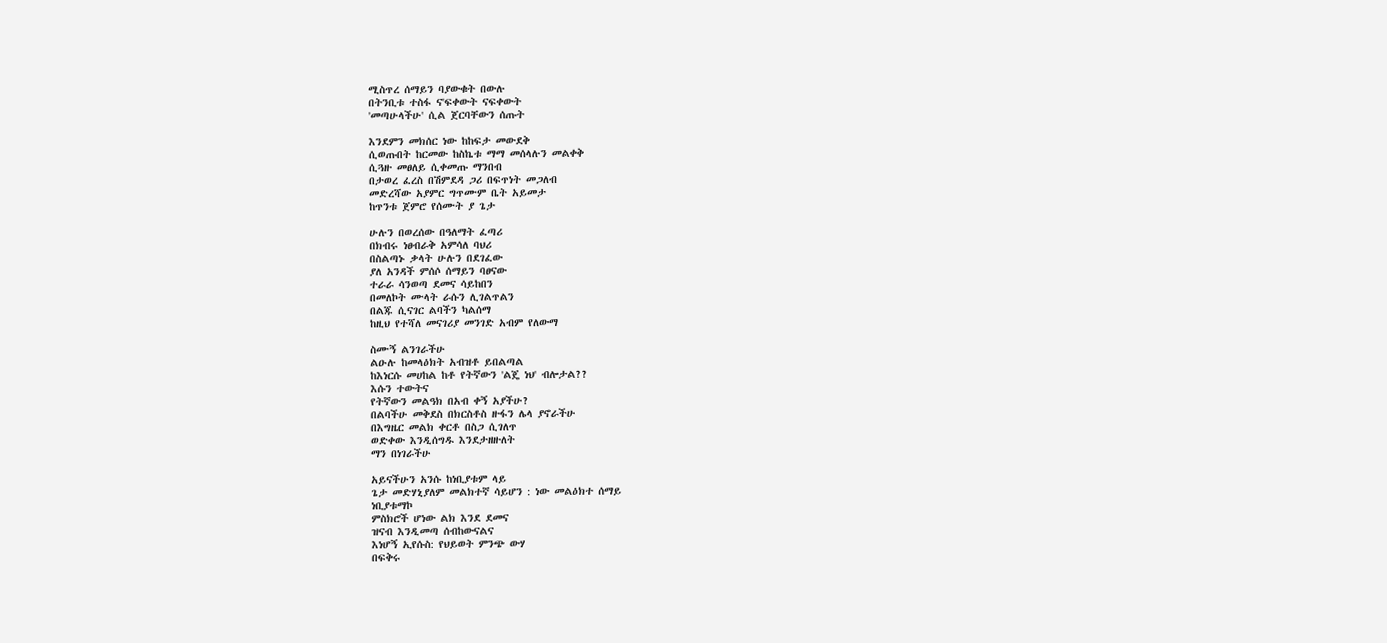ሚስጥረ ሰማይን ባያውቁት በውሉ
በትንቢቱ ተስፋ ና'ፍቀውት ናፍቀውት
'መጣሁላችሁ' ሲል ጀርባቸውን ሰጡት

እንደምን መክሰር ነው ከከፍታ መውደቅ
ሲወጡበት ከርመው ከስኬቱ ማማ መሰላሉን መልቀቅ
ሲጓዙ መፀለይ ሲቀመጡ ማንበብ
በታወረ ፈረስ በሽምደዳ ጋሪ በፍጥነት መጋለብ
መድረሻው አያምር ግጥሙም ቤት አይመታ
ከጥንቱ ጀምሮ የሰሙት ያ ጌታ

ሁሉን በወረሰው በዓለማት ፈጣሪ
በክብሩ ነፀብራቅ አምሳለ ባህሪ
በስልጣኑ ቃላት ሁሉን በደገፈው
ያለ አንዳች ምሰሶ ሰማይን ባፀናው
ተራራ ሳንወጣ ደመና ሳይከበን
በመለኮት ሙላት ራሱን ሊገልጥልን
በልጁ ሲናገር ልባችን ካልሰማ
ከዚህ የተሻለ መናገሪያ መንገድ አብም የለውማ

ስሙኝ ልንገራችሁ
ልዑሉ ከመላዕክት አብዝቶ ይበልጣል
ከእነርሱ መሀከል ከቶ የትኛውን 'ልጄ ነህ' ብሎታል??
እሱን ተውትና
የትኛውን መልዓክ በአብ ቀኝ አያችሁ?
በልባችሁ መቅደስ በክርስቶስ ዙፋን ሌላ ያኖራችሁ
በእግዜር መልክ ቀርቶ በስጋ ሲገለጥ
ወድቀው እንዲሰግዱ እንደታዘዙለት
ማን በነገራችሁ

አይናችሁን አንሱ ከነቢያቱም ላይ
ጌታ መድሃኒያለም መልክተኛ ሳይሆን : ነው መልዕክተ ሰማይ
ነቢያቱማኮ
ምስክሮች ሆነው ልክ እንደ ደመና
ዝናብ እንዲመጣ ሰብከውናልና
እነሆኝ ኢየሱስ: የህይወት ምንጭ ውሃ
በፍቅሩ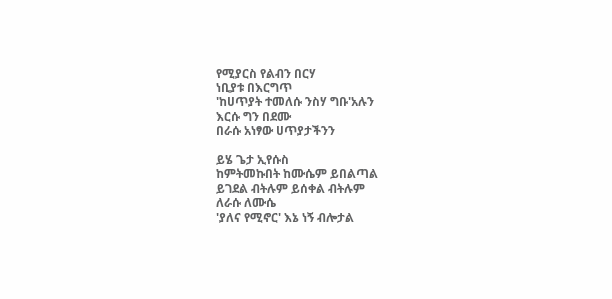የሚያርስ የልብን በርሃ
ነቢያቱ በእርግጥ
'ከሀጥያት ተመለሱ ንስሃ ግቡ'አሉን
እርሱ ግን በደሙ
በራሱ አነፃው ሀጥያታችንን

ይሄ ጌታ ኢየሱስ
ከምትመኩበት ከሙሴም ይበልጣል
ይገደል ብትሉም ይሰቀል ብትሉም
ለራሱ ለሙሴ
'ያለና የሚኖር' እኔ ነኝ ብሎታል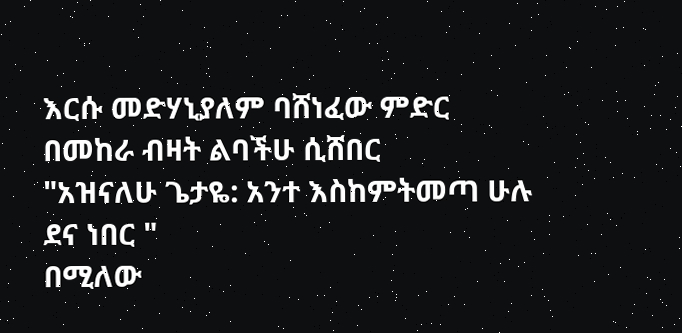እርሱ መድሃኒያለም ባሸነፈው ምድር
በመከራ ብዛት ልባችሁ ሲሸበር
"አዝናለሁ ጌታዬ: አንተ እስከምትመጣ ሁሉ ደና ነበር "
በሚለው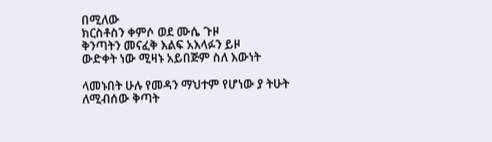በሚለው
ክርስቶስን ቀምሶ ወደ ሙሴ ጉዞ
ቅንጣትን መናፈቅ እልፍ አእላፉን ይዞ
ውድቀት ነው ሚዛኑ አይበጅም ስለ እውነት

ላመኑበት ሁሉ የመዳን ማህተም የሆነው ያ ትሁት
ለሚብሰው ቅጣት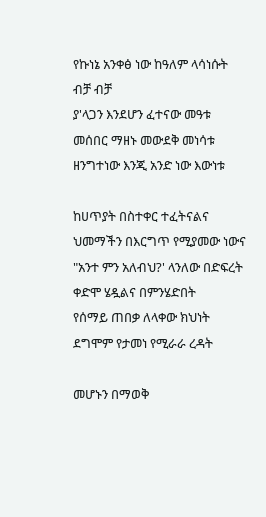የኩነኔ አንቀፅ ነው ከዓለም ላሳነሱት
ብቻ ብቻ
ያ'ላጋን እንደሆን ፈተናው መዓቱ
መሰበር ማዘኑ መውደቅ መነሳቱ
ዘንግተነው እንጂ አንድ ነው እውነቱ

ከሀጥያት በስተቀር ተፈትናልና
ህመማችን በእርግጥ የሚያመው ነውና
"አንተ ምን አለብህ?' ላንለው በድፍረት
ቀድሞ ሄዷልና በምንሄድበት
የሰማይ ጠበቃ ለላቀው ክህነት
ደግሞም የታመነ የሚራራ ረዳት

መሆኑን በማወቅ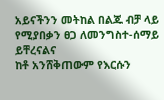አይናችንን መትከል በልጁ ብቻ ላይ
የሚያበቃን ፀጋ ለመንግስተ-ሰማይ
ይቸረናልና
ከቶ አንሸቅጠውም የእርሱን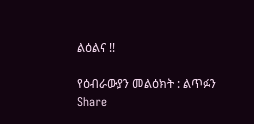ልዕልና !!

የዕብራውያን መልዕክት : ልጥፉን Share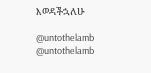እወዳችኋለሁ

@untothelamb
@untothelamb